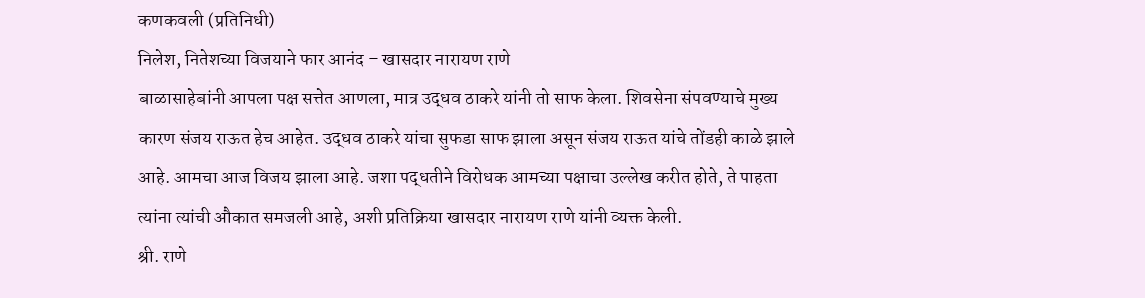कणकवली (प्रतिनिधी)
निलेश, नितेशच्या विजयाने फार आनंद – खासदार नारायण राणे
बाळासाहेबांनी आपला पक्ष सत्तेत आणला, मात्र उद्धव ठाकरे यांनी तो साफ केला. शिवसेना संपवण्याचे मुख्य कारण संजय राऊत हेच आहेत. उद्धव ठाकरे यांचा सुफडा साफ झाला असून संजय राऊत यांचे तोंडही काळे झाले आहे. आमचा आज विजय झाला आहे. जशा पद्धतीने विरोधक आमच्या पक्षाचा उल्लेख करीत होते, ते पाहता त्यांना त्यांची औकात समजली आहे, अशी प्रतिक्रिया खासदार नारायण राणे यांनी व्यक्त केली.
श्री. राणे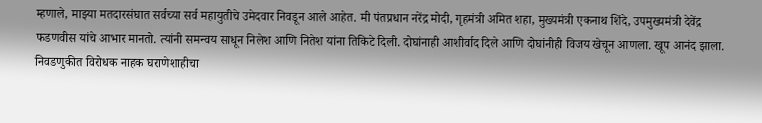म्हणाले, माझ्या मतदारसंघात सर्वच्या सर्व महायुतीचे उमेदवार निवडून आले आहेत. मी पंतप्रधान नरेंद्र मोदी, गृहमंत्री अमित शहा, मुख्यमंत्री एकनाथ शिंदे, उपमुख्यमंत्री देवेंद्र फडणवीस यांचे आभार मानतो. त्यांनी समन्वय साधून निलेश आणि नितेश यांना तिकिटे दिली. दोघांनाही आशीर्वाद दिले आणि दोघांनीही विजय खेचून आणला. खूप आनंद झाला.
निवडणुकीत विरोधक नाहक घराणेशाहीचा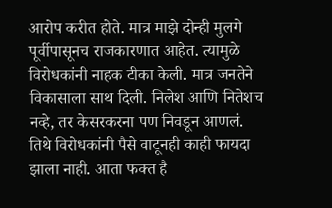आरोप करीत होते. मात्र माझे दोन्ही मुलगे पूर्वीपासूनच राजकारणात आहेत. त्यामुळे विरोधकांनी नाहक टीका केली. मात्र जनतेने विकासाला साथ दिली. निलेश आणि नितेशच नव्हे, तर केसरकरना पण निवडून आणलं. तिथे विरोधकांनी पैसे वाटूनही काही फायदा झाला नाही. आता फक्त है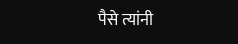पैसे त्यांनी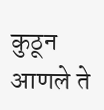कुठून आणले ते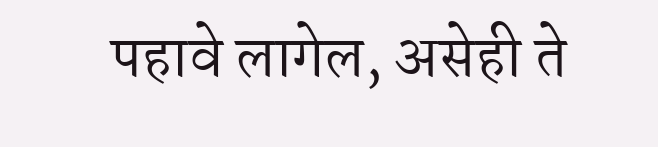पहावे लागेल, असेही ते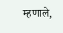म्हणाले,